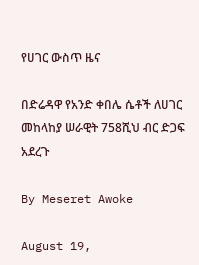የሀገር ውስጥ ዜና

በድሬዳዋ የአንድ ቀበሌ ሴቶች ለሀገር መከላከያ ሠራዊት 758ሺህ ብር ድጋፍ አደረጉ

By Meseret Awoke

August 19,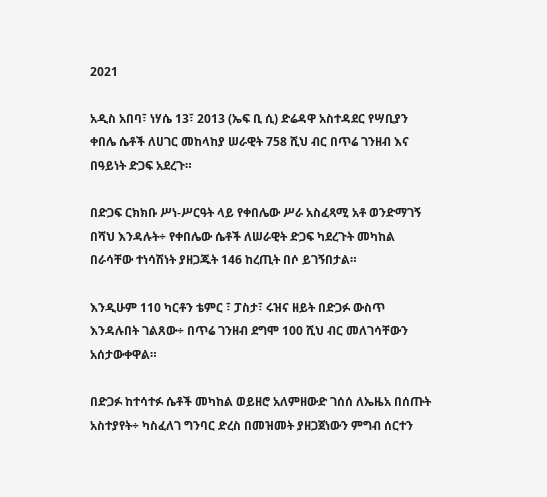2021

አዲስ አበባ፣ ነሃሴ 13፣ 2013 (ኤፍ ቢ ሲ) ድሬዳዋ አስተዳደር የሣቢያን ቀበሌ ሴቶች ለሀገር መከላከያ ሠራዊት 758 ሺህ ብር በጥሬ ገንዘብ እና በዓይነት ድጋፍ አደረጉ።

በድጋፍ ርክክቡ ሥነ-ሥርዓት ላይ የቀበሌው ሥራ አስፈጻሚ አቶ ወንድማገኝ በሻህ እንዳሉት÷ የቀበሌው ሴቶች ለሠራዊት ድጋፍ ካደረጉት መካከል በራሳቸው ተነሳሽነት ያዘጋጁት 146 ከረጢት በሶ ይገኝበታል።

እንዲሁም 110 ካርቶን ቴምር ፣ ፓስታ፣ ሩዝና ዘይት በድጋፉ ውስጥ እንዳሉበት ገልጸው÷ በጥሬ ገንዘብ ደግሞ 100 ሺህ ብር መለገሳቸውን አሰታውቀዋል።

በድጋፉ ከተሳተፉ ሴቶች መካከል ወይዘሮ አለምዘውድ ገሰሰ ለኤዜአ በሰጡት አስተያየት÷ ካስፈለገ ግንባር ድረስ በመዝመት ያዘጋጀነውን ምግብ ሰርተን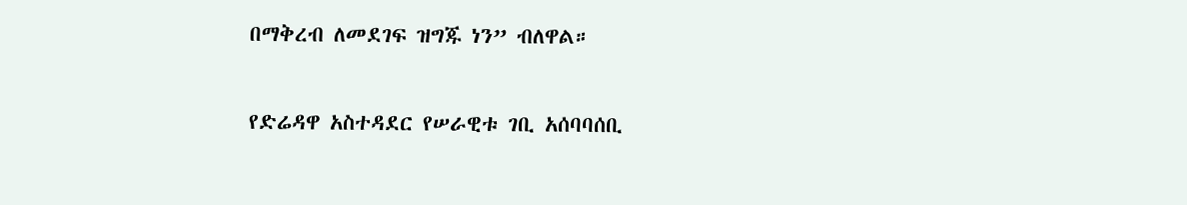በማቅረብ ለመደገፍ ዝግጁ ነን” ብለዋል።

የድሬዳዋ አስተዳደር የሠራዊቱ ገቢ አሰባባሰቢ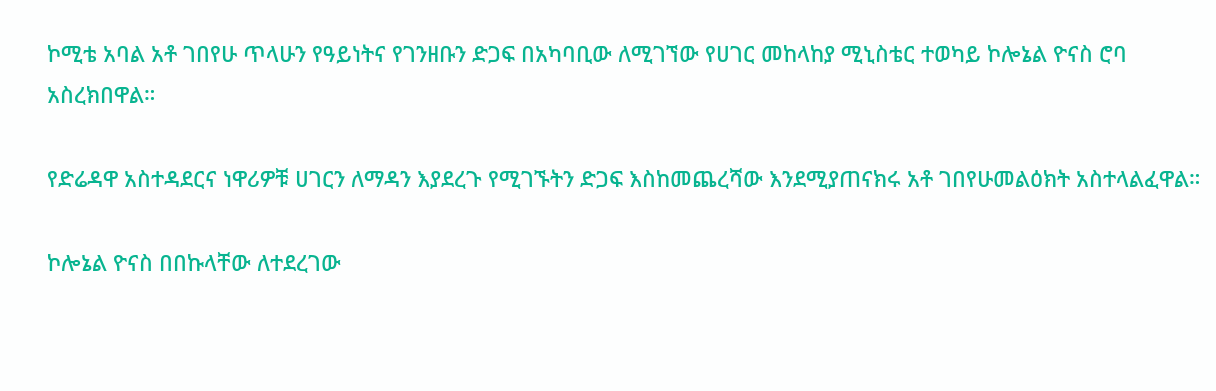ኮሚቴ አባል አቶ ገበየሁ ጥላሁን የዓይነትና የገንዘቡን ድጋፍ በአካባቢው ለሚገኘው የሀገር መከላከያ ሚኒስቴር ተወካይ ኮሎኔል ዮናስ ሮባ አስረክበዋል።

የድሬዳዋ አስተዳደርና ነዋሪዎቹ ሀገርን ለማዳን እያደረጉ የሚገኙትን ድጋፍ እስከመጨረሻው እንደሚያጠናክሩ አቶ ገበየሁመልዕክት አስተላልፈዋል።

ኮሎኔል ዮናስ በበኩላቸው ለተደረገው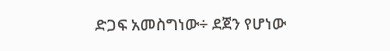ድጋፍ አመስግነው÷ ደጀን የሆነው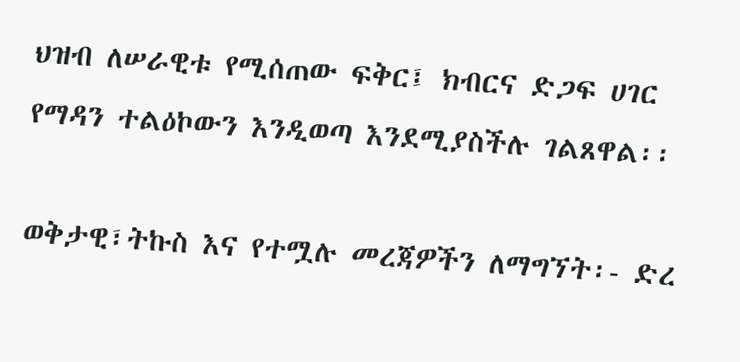ህዝብ ለሠራዊቱ የሚሰጠው ፍቅር፤ ክብርና ድጋፍ ሀገር የማዳን ተልዕኮውን እንዲወጣ እንደሚያስችሉ ገልጸዋል፡፡

ወቅታዊ፣ትኩስ እና የተሟሉ መረጃዎችን ለማግኘት፡- ድረ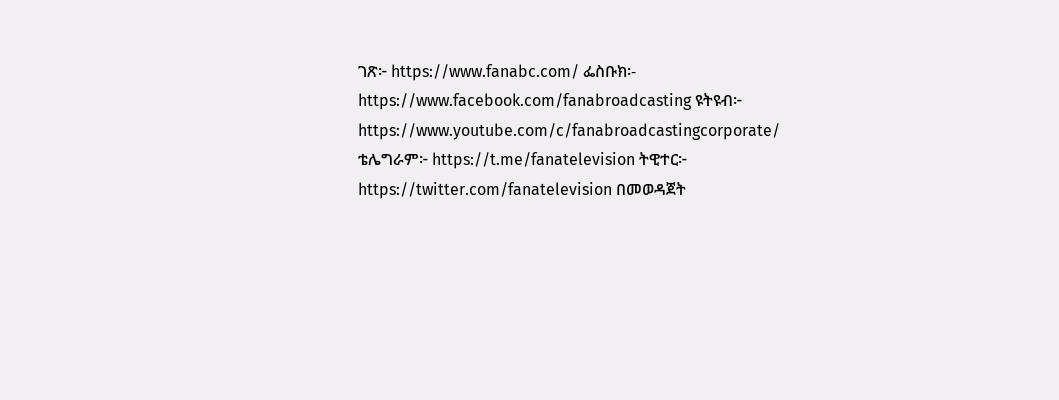ገጽ፦ https://www.fanabc.com/ ፌስቡክ፡- https://www.facebook.com/fanabroadcasting ዩትዩብ፦ https://www.youtube.com/c/fanabroadcastingcorporate/ ቴሌግራም፦ https://t.me/fanatelevision ትዊተር፦ https://twitter.com/fanatelevision በመወዳጀት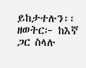ይከታተሉን፡፡ ዘወትር፦ ከእኛ ጋር ስላሉ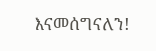እናመሰግናለን!